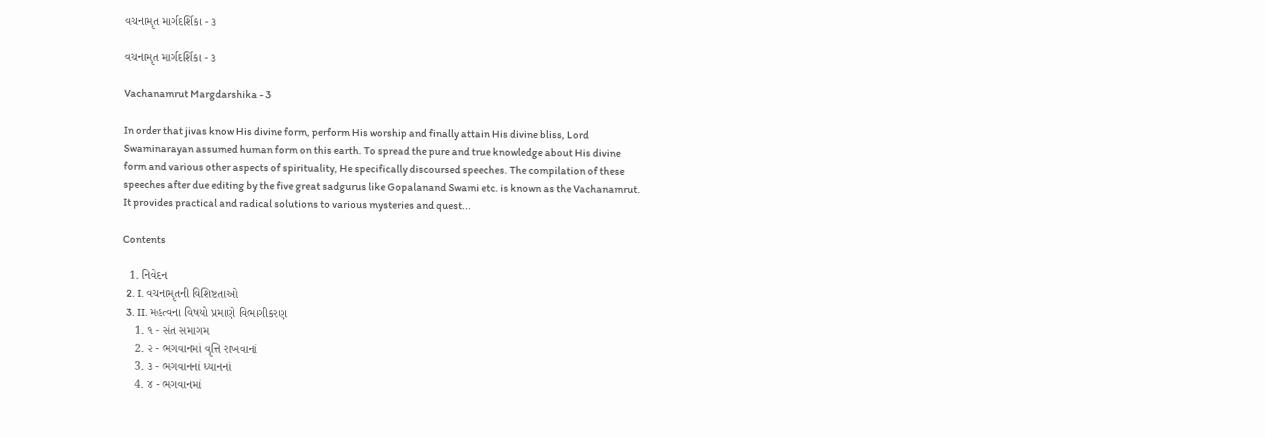વચનામૃત માર્ગદર્શિકા - ૩

વચનામૃત માર્ગદર્શિકા - ૩

Vachanamrut Margdarshika - 3

In order that jivas know His divine form, perform His worship and finally attain His divine bliss, Lord Swaminarayan assumed human form on this earth. To spread the pure and true knowledge about His divine form and various other aspects of spirituality, He specifically discoursed speeches. The compilation of these speeches after due editing by the five great sadgurus like Gopalanand Swami etc. is known as the Vachanamrut. It provides practical and radical solutions to various mysteries and quest...

Contents

  1. નિવેદન
  2. I. વચનામૃતની વિશિષ્ટતાઓ
  3. II. મહત્વના વિષયો પ્રમાણે વિભાગીકરણ
    1. ૧ - સંત સમાગમ
    2. ૨ - ભગવાનમાં વૃત્તિ રાખવાનાં
    3. ૩ - ભગવાનનાં ધ્યાનનાં
    4. ૪ - ભગવાનમાં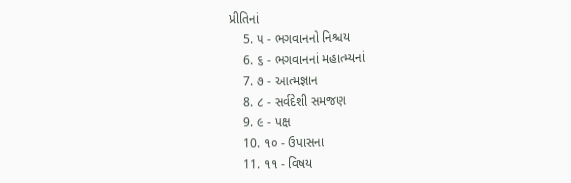પ્રીતિનાં
    5. ૫ - ભગવાનનો નિશ્ચય
    6. ૬ - ભગવાનનાં મહાત્મ્યનાં
    7. ૭ - આત્મજ્ઞાન
    8. ૮ - સર્વદેશી સમજણ
    9. ૯ - પક્ષ
    10. ૧૦ - ઉપાસના
    11. ૧૧ - વિષય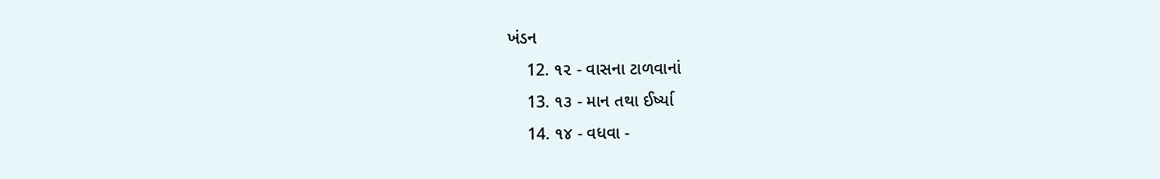ખંડન
    12. ૧૨ - વાસના ટાળવાનાં
    13. ૧૩ - માન તથા ઈર્ષ્યા
    14. ૧૪ - વધવા -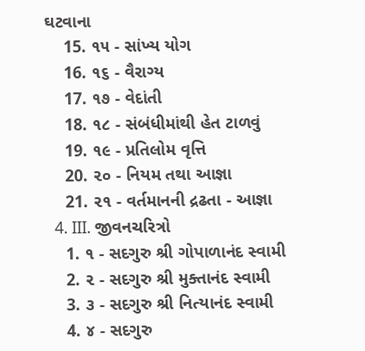ઘટવાના
    15. ૧૫ - સાંખ્ય યોગ
    16. ૧૬ - વૈરાગ્ય
    17. ૧૭ - વેદાંતી
    18. ૧૮ - સંબંધીમાંથી હેત ટાળવું
    19. ૧૯ - પ્રતિલોમ વૃત્તિ
    20. ૨૦ - નિયમ તથા આજ્ઞા
    21. ૨૧ - વર્તમાનની દ્રઢતા - આજ્ઞા
  4. III. જીવનચરિત્રો
    1. ૧ - સદગુરુ શ્રી ગોપાળાનંદ સ્વામી
    2. ૨ - સદગુરુ શ્રી મુક્તાનંદ સ્વામી
    3. ૩ - સદગુરુ શ્રી નિત્યાનંદ સ્વામી
    4. ૪ - સદગુરુ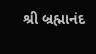શ્રી બ્રહ્માનંદ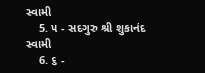સ્વામી
    5. ૫ - સદગુરુ શ્રી શુકાનંદ સ્વામી
    6. ૬ -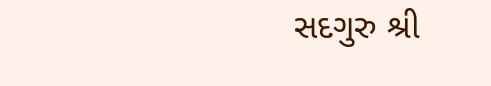સદગુરુ શ્રી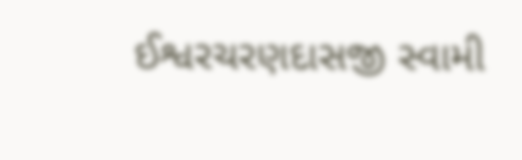ઈશ્વરચરણદાસજી સ્વામી